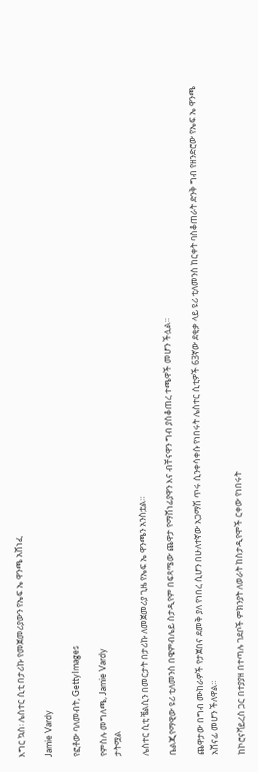እግር ኳስ፡ ሌስተር ሲቲ በታሪኩ የመጀመሪያውን የኤፍ ኤ ዋንጫ አሸነፈ

Jamie Vardy

የፎቶው ባለመብት, GettyImages

የምስሉ መግለጫ, Jamie Vardy
ታትሟል

ሌስተር ሲቲ ቼልሲን በመርታት በታሪኩ ለመጀመሪያ ጊዜ የኤፍ ኤ ዋንጫን አንስቷል።

ቤልጂየማዊው ዩሪ ቲለመንስ በዌምብሌይ ስታዲየም በፍጻሜው ጨዋታ የማሸነፊያዋን እና ብቸናዋን ግብ ያስቆጠረ ተጫዋች መሆን ችሏል።

ጨዋታው በግብ ሙከራዎች የታጀበና ደመቅ ያለ የነበረ ሲሆን በሁለተኛው አጋማሽ ጥሩ ሲንቀሳቀሱ የነበሩት ሌስተር ሲቲዎች 63ኛው ደቂቃ ላይ ዩሪ ቲለመንስ ከርቀት ባስቆጠራት ድንቅ ግብ የዘንድሮው የኤፍ ኤ ዋንጫ አሸናፊ መሆን ችለዋል።

ከኮሮናቫይረስ ጋር በተያያዘ በተጣሉ ገደቦች ምክንያት ለወራት ከስታዲየሞች ርቀው የነበሩት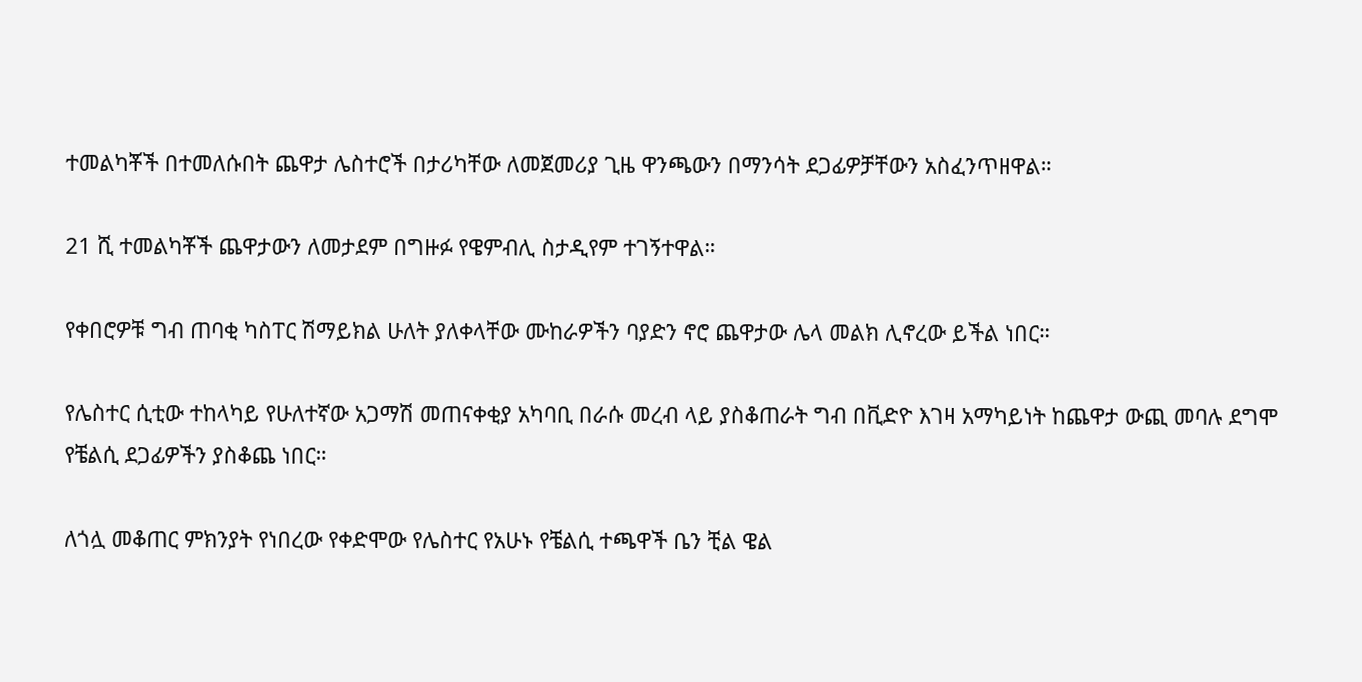ተመልካቾች በተመለሱበት ጨዋታ ሌስተሮች በታሪካቸው ለመጀመሪያ ጊዜ ዋንጫውን በማንሳት ደጋፊዎቻቸውን አስፈንጥዘዋል።

21 ሺ ተመልካቾች ጨዋታውን ለመታደም በግዙፉ የዌምብሊ ስታዲየም ተገኝተዋል።

የቀበሮዎቹ ግብ ጠባቂ ካስፐር ሽማይክል ሁለት ያለቀላቸው ሙከራዎችን ባያድን ኖሮ ጨዋታው ሌላ መልክ ሊኖረው ይችል ነበር።

የሌስተር ሲቲው ተከላካይ የሁለተኛው አጋማሽ መጠናቀቂያ አካባቢ በራሱ መረብ ላይ ያስቆጠራት ግብ በቪድዮ እገዛ አማካይነት ከጨዋታ ውጪ መባሉ ደግሞ የቼልሲ ደጋፊዎችን ያስቆጨ ነበር።

ለጎሏ መቆጠር ምክንያት የነበረው የቀድሞው የሌስተር የአሁኑ የቼልሲ ተጫዋች ቤን ቺል ዌል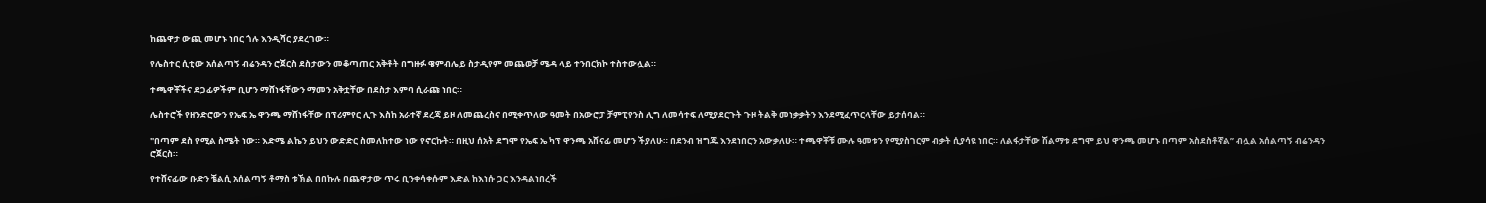ከጨዋታ ውጪ መሆኑ ነበር ጎሉ እንዲሻር ያደረገው።

የሌስተር ሲቲው አሰልጣኝ ብሬንዳን ሮጀርስ ደስታውን መቆጣጠር አቅቶት በግዙፉ ዌምብሌይ ስታዲየም መጨወቻ ሜዳ ላይ ተንበርክኮ ተስተውሏል።

ተጫዋቾችና ደጋፊዎችም ቢሆን ማሸነፋቸውን ማመን አቅቷቸው በደስታ እምባ ሲራጩ ነበር።

ሌስተሮች የዘንድሮውን የኤፍ ኤ ዋንጫ ማሸነፋቸው በፕሪምየር ሊጉ እስከ አራተኛ ደረጃ ይዞ ለመጨረስና በሚቀጥለው ዓመት በአውሮፓ ቻምፒየንስ ሊግ ለመሳተፍ ለሚያደርጉት ጉዞ ትልቅ መነቃቃትን እንደሚፈጥርላቸው ይታሰባል።

"በጣም ደስ የሚል ስሜት ነው። እድሜ ልኬን ይህን ውድድር ስመለከተው ነው የኖርኩት። በዚህ ሰአት ደግሞ የኤፍ ኤ ካፕ ዋንጫ አሸናፊ መሆን ችያለሁ። በደንብ ዝግጁ እንደነበርን አውቃለሁ። ተጫዋቾቹ ሙሉ ዓመቱን የሚያስገርም ብቃት ሲያሳዩ ነበር። ለልፋታቸው ሽልማቱ ደግሞ ይህ ዋንጫ መሆኑ በጣም አስደስቶኛል’’ ብሏል አሰልጣኝ ብሬንዳን ሮጀርስ።

የተሸናፊው ቡድን ቼልሲ አሰልጣኝ ቶማስ ቱኽል በበኩሉ በጨዋታው ጥሩ ቢንቀሳቀሱም እድል ከእነሱ ጋር እንዳልነበረች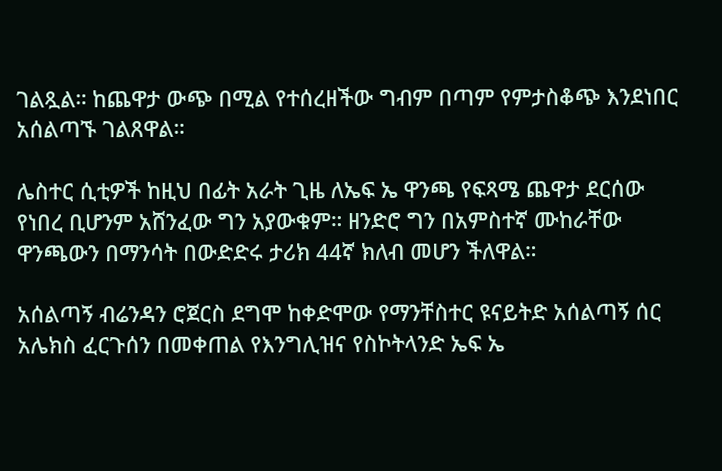ገልጿል። ከጨዋታ ውጭ በሚል የተሰረዘችው ግብም በጣም የምታስቆጭ እንደነበር አሰልጣኙ ገልጸዋል።

ሌስተር ሲቲዎች ከዚህ በፊት አራት ጊዜ ለኤፍ ኤ ዋንጫ የፍጻሜ ጨዋታ ደርሰው የነበረ ቢሆንም አሸንፈው ግን አያውቁም። ዘንድሮ ግን በአምስተኛ ሙከራቸው ዋንጫውን በማንሳት በውድድሩ ታሪክ 44ኛ ክለብ መሆን ችለዋል።

አሰልጣኝ ብሬንዳን ሮጀርስ ደግሞ ከቀድሞው የማንቸስተር ዩናይትድ አሰልጣኝ ሰር አሌክስ ፈርጉሰን በመቀጠል የእንግሊዝና የስኮትላንድ ኤፍ ኤ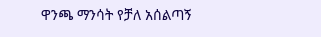ዋንጫ ማንሳት የቻለ አሰልጣኝ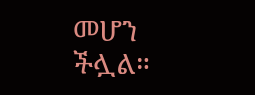መሆን ችሏል።